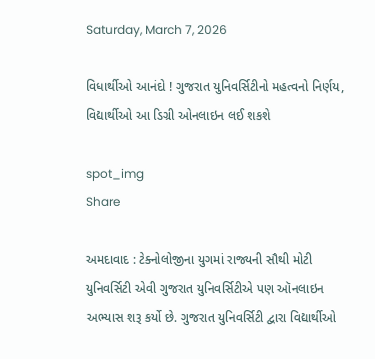Saturday, March 7, 2026

વિધાર્થીઓ આનંદો ! ગુજરાત યુનિવર્સિટીનો મહત્વનો નિર્ણય, વિદ્યાર્થીઓ આ ડિગ્રી ઓનલાઇન લઈ શકશે

spot_img
Share

અમદાવાદ : ટેક્નોલોજીના યુગમાં રાજ્યની સૌથી મોટી યુનિવર્સિટી એવી ગુજરાત યુનિવર્સિટીએ પણ ઑનલાઇન અભ્યાસ શરૂ કર્યો છે. ગુજરાત યુનિવર્સિટી દ્વારા વિદ્યાર્થીઓ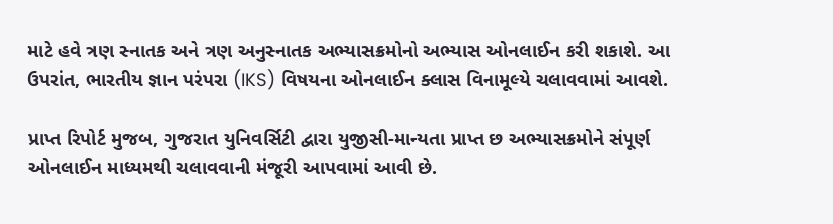માટે હવે ત્રણ સ્નાતક અને ત્રણ અનુસ્નાતક અભ્યાસક્રમોનો અભ્યાસ ઓનલાઈન કરી શકાશે. આ ઉપરાંત, ભારતીય જ્ઞાન પરંપરા (IKS) વિષયના ઓનલાઈન ક્લાસ વિનામૂલ્યે ચલાવવામાં આવશે.

પ્રાપ્ત રિપોર્ટ મુજબ, ગુજરાત યુનિવર્સિટી દ્વારા યુજીસી-માન્યતા પ્રાપ્ત છ અભ્યાસક્રમોને સંપૂર્ણ ઓનલાઈન માધ્યમથી ચલાવવાની મંજૂરી આપવામાં આવી છે.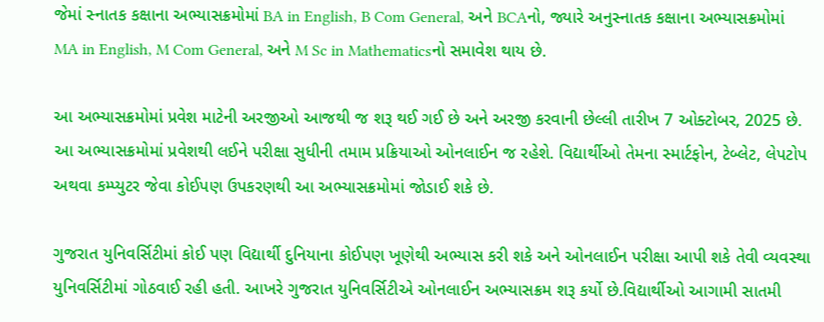જેમાં સ્નાતક કક્ષાના અભ્યાસક્રમોમાં BA in English, B Com General, અને BCAનો, જ્યારે અનુસ્નાતક કક્ષાના અભ્યાસક્રમોમાં MA in English, M Com General, અને M Sc in Mathematicsનો સમાવેશ થાય છે.

આ અભ્યાસક્રમોમાં પ્રવેશ માટેની અરજીઓ આજથી જ શરૂ થઈ ગઈ છે અને અરજી કરવાની છેલ્લી તારીખ 7 ઓક્ટોબર, 2025 છે. આ અભ્યાસક્રમોમાં પ્રવેશથી લઈને પરીક્ષા સુધીની તમામ પ્રક્રિયાઓ ઓનલાઈન જ રહેશે. વિદ્યાર્થીઓ તેમના સ્માર્ટફોન, ટેબ્લેટ, લેપટોપ અથવા કમ્પ્યુટર જેવા કોઈપણ ઉપકરણથી આ અભ્યાસક્રમોમાં જોડાઈ શકે છે.

ગુજરાત યુનિવર્સિટીમાં કોઈ પણ વિદ્યાર્થી દુનિયાના કોઈપણ ખૂણેથી અભ્યાસ કરી શકે અને ઓનલાઈન પરીક્ષા આપી શકે તેવી વ્યવસ્થા યુનિવર્સિટીમાં ગોઠવાઈ રહી હતી. આખરે ગુજરાત યુનિવર્સિટીએ ઓનલાઈન અભ્યાસક્રમ શરૂ કર્યો છે.વિદ્યાર્થીઓ આગામી સાતમી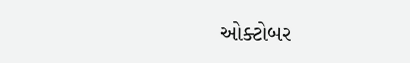ઓક્ટોબર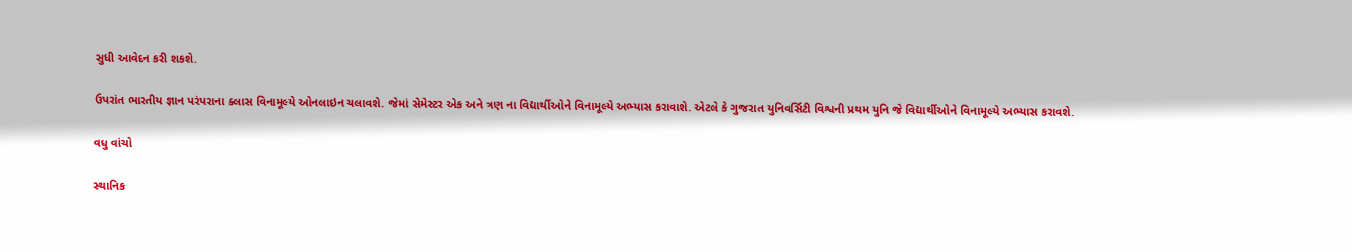સુધી આવેદન કરી શકશે.

ઉપરાંત ભારતીય જ્ઞાન પરંપરાના ક્લાસ વિનામૂલ્યે ઓનલાઇન ચલાવશે. જેમાં સેમેસ્ટર એક અને ત્રણ ના વિદ્યાર્થીઓને વિનામૂલ્યે અભ્યાસ કરાવાશે. એટલે કે ગુજરાત યુનિવર્સિટી વિશ્વની પ્રથમ યુનિ જે વિદ્યાર્થીઓને વિનામૂલ્યે અભ્યાસ કરાવશે.

વધુ વાંચો

સ્થાનિક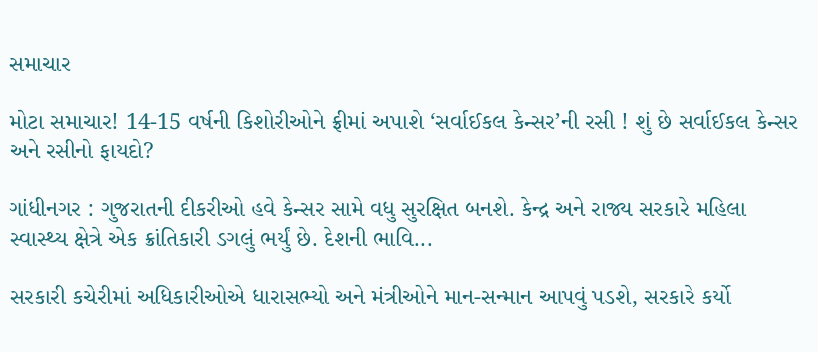સમાચાર

મોટા સમાચાર! 14-15 વર્ષની કિશોરીઓને ફ્રીમાં અપાશે ‘સર્વાઈકલ કેન્સર’ની રસી ! શું છે સર્વાઈકલ કેન્સર અને રસીનો ફાયદો?

ગાંધીનગર : ગુજરાતની દીકરીઓ હવે કેન્સર સામે વધુ સુરક્ષિત બનશે. કેન્દ્ર અને રાજ્ય સરકારે મહિલા સ્વાસ્થ્ય ક્ષેત્રે એક ક્રાંતિકારી ડગલું ભર્યું છે. દેશની ભાવિ...

સરકારી કચેરીમાં અધિકારીઓએ ધારાસભ્યો અને મંત્રીઓને માન-સન્માન આપવું પડશે, સરકારે કર્યો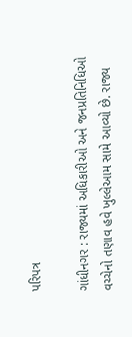પરિપત્ર

ગાંધીનગર : રાજ્યમાં અધિકારીઓ અને જનપ્રતિનિધિઓ વચ્ચેનો તણાવ હવે ખુલ્લેઆમ સામે આવ્યો છે. રાજ્ય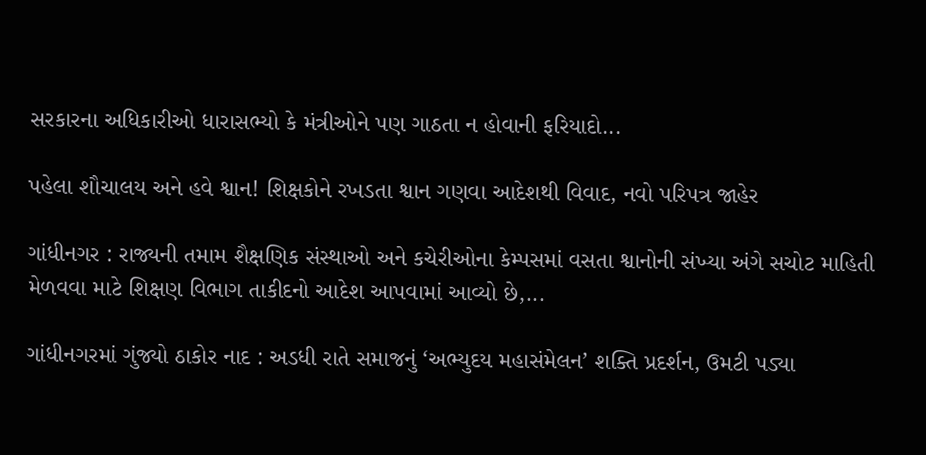સરકારના અધિકારીઓ ધારાસભ્યો કે મંત્રીઓને પણ ગાઠતા ન હોવાની ફરિયાદો...

પહેલા શૌચાલય અને હવે શ્વાન! શિક્ષકોને રખડતા શ્વાન ગણવા આદેશથી વિવાદ, નવો પરિપત્ર જાહેર

ગાંધીનગર : રાજ્યની તમામ શૈક્ષણિક સંસ્થાઓ અને કચેરીઓના કેમ્પસમાં વસતા શ્વાનોની સંખ્યા અંગે સચોટ માહિતી મેળવવા માટે શિક્ષણ વિભાગ તાકીદનો આદેશ આપવામાં આવ્યો છે,...

ગાંધીનગરમાં ગુંજ્યો ઠાકોર નાદ : અડધી રાતે સમાજનું ‘અભ્યુદય મહાસંમેલન’ શક્તિ પ્રદર્શન, ઉમટી પડ્યા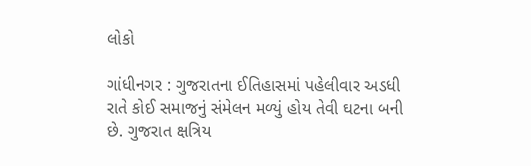લોકો

ગાંધીનગર : ગુજરાતના ઈતિહાસમાં પહેલીવાર અડધી રાતે કોઈ સમાજનું સંમેલન મળ્યું હોય તેવી ઘટના બની છે. ગુજરાત ક્ષત્રિય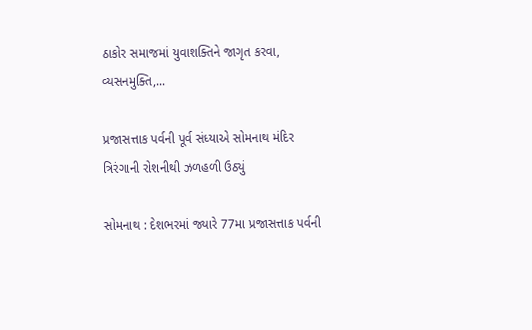ઠાકોર સમાજમાં યુવાશક્તિને જાગૃત કરવા, વ્યસનમુક્તિ,...

પ્રજાસત્તાક પર્વની પૂર્વ સંધ્યાએ સોમનાથ મંદિર ત્રિરંગાની રોશનીથી ઝળહળી ઉઠ્યું

સોમનાથ : દેશભરમાં જ્યારે 77મા પ્રજાસત્તાક પર્વની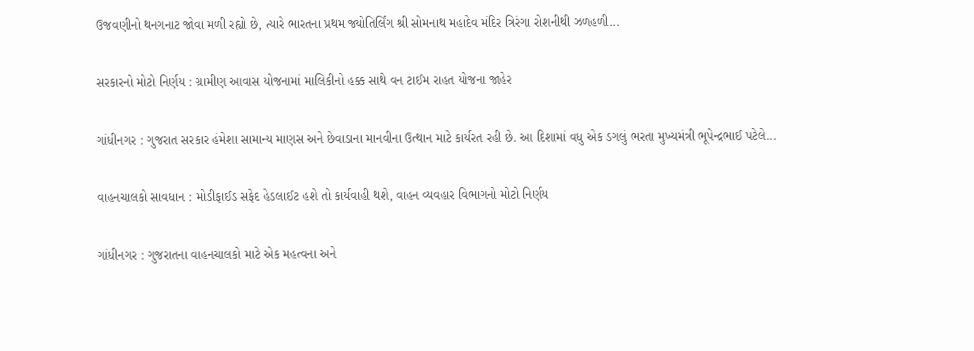ઉજવણીનો થનગનાટ જોવા મળી રહ્યો છે, ત્યારે ભારતના પ્રથમ જ્યોતિર્લિંગ શ્રી સોમનાથ મહાદેવ મંદિર ત્રિરંગા રોશનીથી ઝળહળી...

સરકારનો મોટો નિર્ણય : ગ્રામીણ આવાસ યોજનામાં માલિકીનો હક્ક સાથે વન ટાઈમ રાહત યોજના જાહેર

ગાંધીનગર : ગુજરાત સરકાર હંમેશા સામાન્ય માણસ અને છેવાડાના માનવીના ઉત્થાન માટે કાર્યરત રહી છે. આ દિશામાં વધુ એક ડગલું ભરતા મુખ્યમંત્રી ભૂપેન્દ્રભાઈ પટેલે...

વાહનચાલકો સાવધાન : મોડીફાઈડ સફેદ હેડલાઈટ હશે તો કાર્યવાહી થશે, વાહન વ્યવહાર વિભાગનો મોટો નિર્ણય

ગાંધીનગર : ગુજરાતના વાહનચાલકો માટે એક મહત્વના અને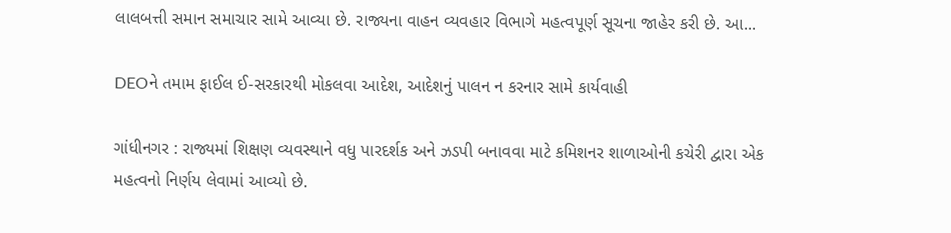લાલબત્તી સમાન સમાચાર સામે આવ્યા છે. રાજ્યના વાહન વ્યવહાર વિભાગે મહત્વપૂર્ણ સૂચના જાહેર કરી છે. આ...

DEOને તમામ ફાઈલ ઈ-સરકારથી મોકલવા આદેશ, આદેશનું પાલન ન કરનાર સામે કાર્યવાહી

ગાંધીનગર : રાજ્યમાં શિક્ષણ વ્યવસ્થાને વધુ પારદર્શક અને ઝડપી બનાવવા માટે કમિશનર શાળાઓની કચેરી દ્વારા એક મહત્વનો નિર્ણય લેવામાં આવ્યો છે.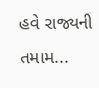હવે રાજ્યની તમામ...